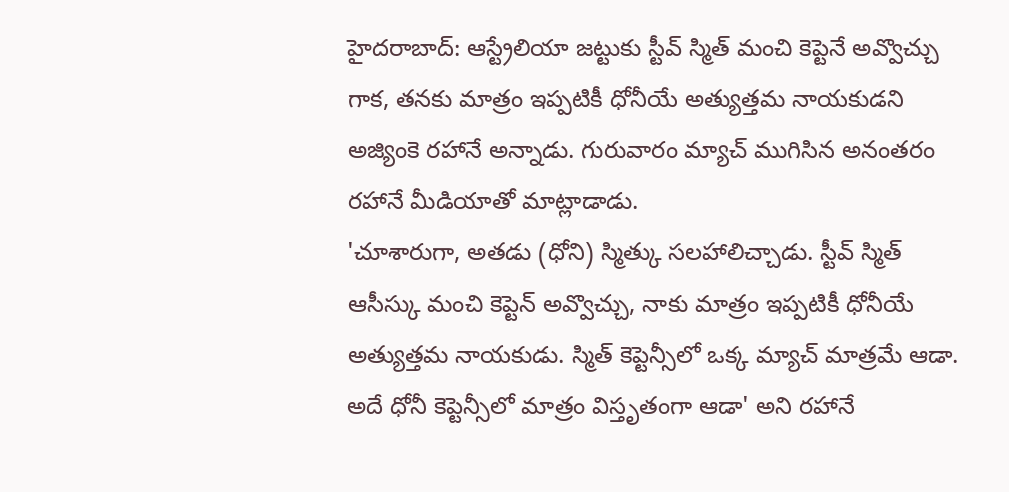హైదరాబాద్: ఆస్ట్రేలియా జట్టుకు స్టీవ్ స్మిత్ మంచి కెప్టెనే అవ్వొచ్చు గాక, తనకు మాత్రం ఇప్పటికీ ధోనీయే అత్యుత్తమ నాయకుడని అజ్యింకె రహానే అన్నాడు. గురువారం మ్యాచ్ ముగిసిన అనంతరం రహానే మీడియాతో మాట్లాడాడు.
'చూశారుగా, అతడు (ధోని) స్మిత్కు సలహాలిచ్చాడు. స్టీవ్ స్మిత్ ఆసీస్కు మంచి కెప్టెన్ అవ్వొచ్చు, నాకు మాత్రం ఇప్పటికీ ధోనీయే అత్యుత్తమ నాయకుడు. స్మిత్ కెప్టెన్సీలో ఒక్క మ్యాచ్ మాత్రమే ఆడా. అదే ధోనీ కెప్టెన్సీలో మాత్రం విస్తృతంగా ఆడా' అని రహానే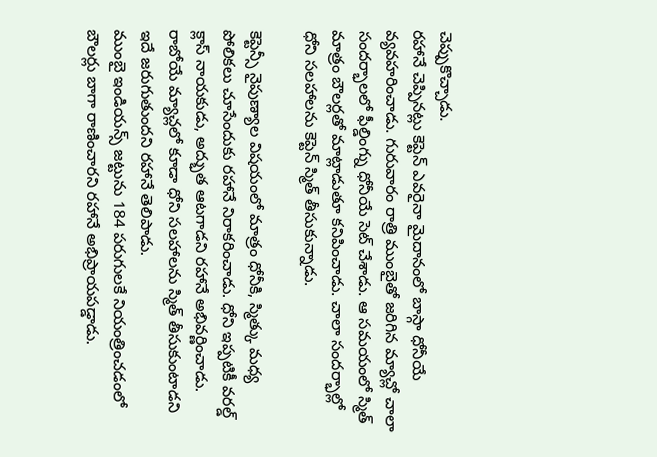చెప్పుకొచ్చాడు.
రహానే చెప్పినట్లు కెప్టెన్ ఎవరైనా మైదానంలో బాస్గా ధోనీయే వ్యవహరించాడు. గురువారం రాత్రి ముంబైతో జరిగిన మ్యాచ్లో చాలా సందర్భాలలో ఫీల్డింగ్ను ధోనీయే సెట్ చేశాడు. ఆ సమయంలో స్మిత్ మాత్రం బౌలర్లతో మాట్లాడుతూ కనిపించాడు. చాలా సందర్భాల్లో ధోని సలహాలను కెప్టెన్ స్మిత్ తీసుకున్నాడు.

కెప్టెన్సీ నైపుణ్యాల విషయంలో మాత్రం ధోనీకి, స్మిత్కు మధ్య పోలికలు చూసేందుకు రహానే నిరాకరించాడు. ధోని ఇప్పటికీ వరల్డ్ క్లాస్ నాయకుడు, అద్భుత ఆటగాడని రహానే అభివర్ణించాడు. రాబోయే మ్యాచ్లలో కూడా ధోని సలహాలను స్మిత్ తీసుకుంటాడని ఇదే జరుగుతుందని రహానే తెలిపాడు.
ముంబై ఇండియన్స్ జట్టును 184 పరుగులకే నియంత్రించడంలో బౌలర్లు బాగా రాణించారని రహానే అభిప్రాయపడ్డాడు.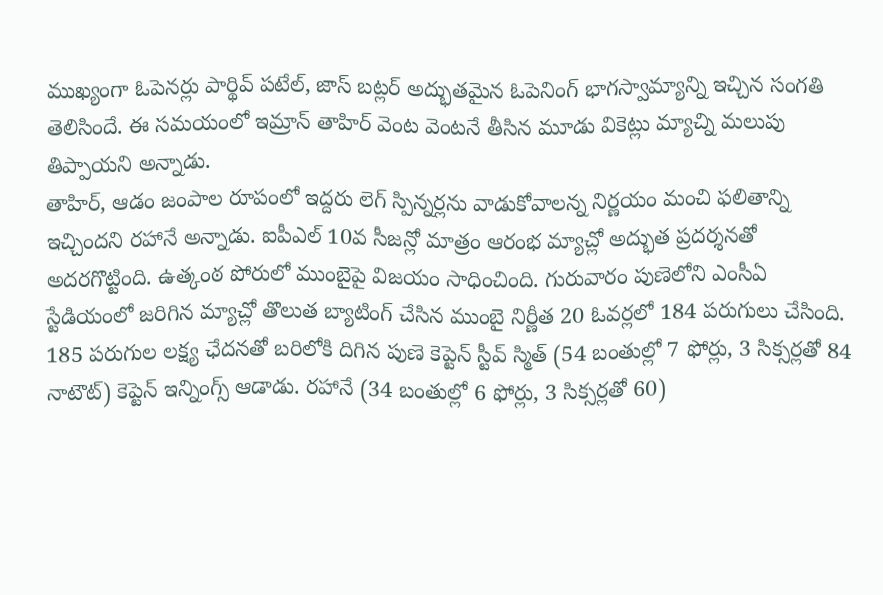ముఖ్యంగా ఓపెనర్లు పార్థివ్ పటేల్, జాస్ బట్లర్ అద్భుతమైన ఓపెనింగ్ భాగస్వామ్యాన్ని ఇచ్చిన సంగతి తెలిసిందే. ఈ సమయంలో ఇమ్రాన్ తాహిర్ వెంట వెంటనే తీసిన మూడు వికెట్లు మ్యాచ్ని మలుపు తిప్పాయని అన్నాడు.
తాహిర్, ఆడం జంపాల రూపంలో ఇద్దరు లెగ్ స్పిన్నర్లను వాడుకోవాలన్న నిర్ణయం మంచి ఫలితాన్ని ఇచ్చిందని రహానే అన్నాడు. ఐపీఎల్ 10వ సీజన్లో మాత్రం ఆరంభ మ్యాచ్లో అద్భుత ప్రదర్శనతో అదరగొట్టింది. ఉత్కంఠ పోరులో ముంబైపై విజయం సాధించింది. గురువారం పుణెలోని ఎంసీఏ స్టేడియంలో జరిగిన మ్యాచ్లో తొలుత బ్యాటింగ్ చేసిన ముంబై నిర్ణీత 20 ఓవర్లలో 184 పరుగులు చేసింది.
185 పరుగుల లక్ష్య ఛేదనతో బరిలోకి దిగిన పుణె కెప్టెన్ స్టీవ్ స్మిత్ (54 బంతుల్లో 7 ఫోర్లు, 3 సిక్సర్లతో 84 నాటౌట్) కెప్టెన్ ఇన్నింగ్స్ ఆడాడు. రహానే (34 బంతుల్లో 6 ఫోర్లు, 3 సిక్సర్లతో 60)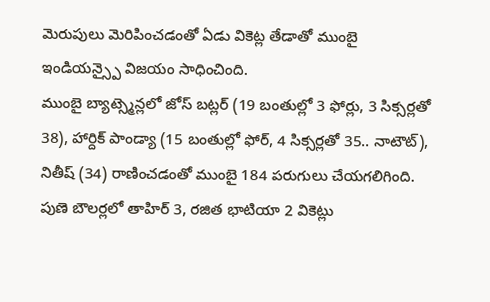మెరుపులు మెరిపించడంతో ఏడు వికెట్ల తేడాతో ముంబై ఇండియన్స్పై విజయం సాధించింది.
ముంబై బ్యాట్స్మెన్లలో జోస్ బట్లర్ (19 బంతుల్లో 3 ఫోర్లు, 3 సిక్సర్లతో 38), హార్దిక్ పాండ్యా (15 బంతుల్లో ఫోర్, 4 సిక్సర్లతో 35.. నాటౌట్), నితీష్ (34) రాణించడంతో ముంబై 184 పరుగులు చేయగలిగింది. పుణె బౌలర్లలో తాహిర్ 3, రజిత భాటియా 2 వికెట్లు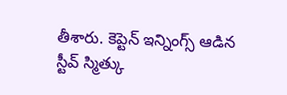తీశారు. కెప్టెన్ ఇన్నింగ్స్ ఆడిన స్టీవ్ స్మిత్కు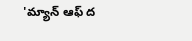'మ్యాన్ ఆఫ్ ద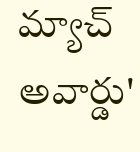మ్యాచ్ అవార్డు'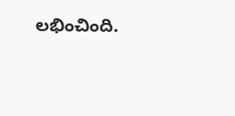లభించింది.